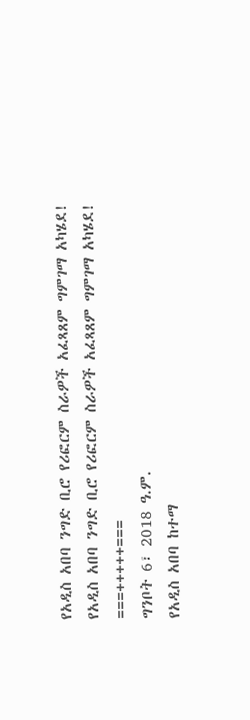የአዲስ አበባ ንግድ ቢሮ የሪፎርም ስራዎች አፈጻጸም ግምገማ አካሄደ!
የአዲስ አበባ ንግድ ቢሮ የሪፎርም ስራዎች አፈጻጸም ግምገማ አካሄደ!
===+++++===
ግንቦት 6፣ 2018 ዓ.ም.
የአዲስ አበባ ከተማ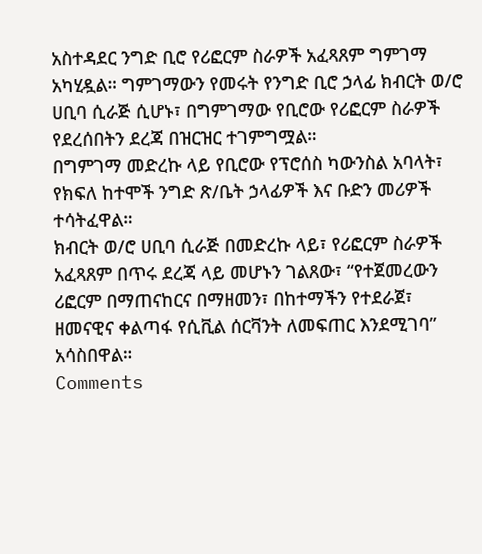አስተዳደር ንግድ ቢሮ የሪፎርም ስራዎች አፈጻጸም ግምገማ አካሂዷል። ግምገማውን የመሩት የንግድ ቢሮ ኃላፊ ክብርት ወ/ሮ ሀቢባ ሲራጅ ሲሆኑ፣ በግምገማው የቢሮው የሪፎርም ስራዎች የደረሰበትን ደረጃ በዝርዝር ተገምግሟል።
በግምገማ መድረኩ ላይ የቢሮው የፕሮሰስ ካውንስል አባላት፣ የክፍለ ከተሞች ንግድ ጽ/ቤት ኃላፊዎች እና ቡድን መሪዎች ተሳትፈዋል።
ክብርት ወ/ሮ ሀቢባ ሲራጅ በመድረኩ ላይ፣ የሪፎርም ስራዎች አፈጻጸም በጥሩ ደረጃ ላይ መሆኑን ገልጸው፣ “የተጀመረውን ሪፎርም በማጠናከርና በማዘመን፣ በከተማችን የተደራጀ፣ ዘመናዊና ቀልጣፋ የሲቪል ሰርቫንት ለመፍጠር እንደሚገባ” አሳስበዋል።
Comments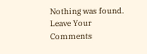Nothing was found.
Leave Your Comments